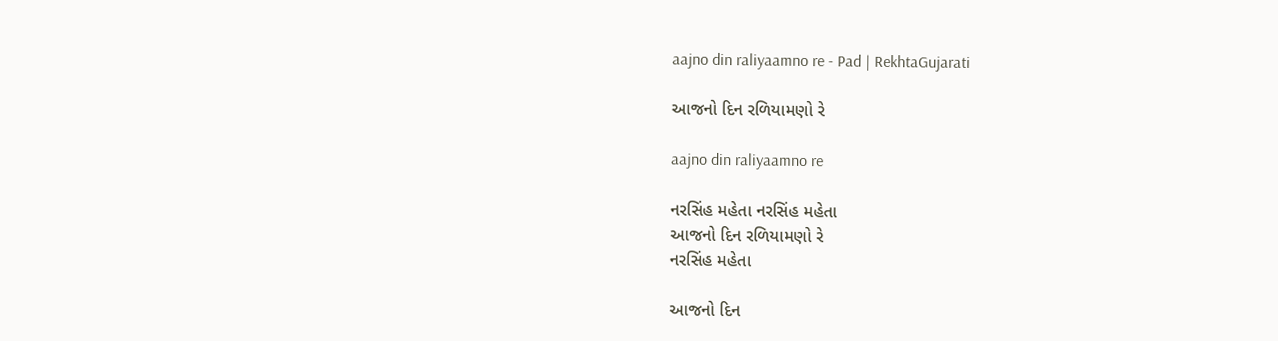aajno din raliyaamno re - Pad | RekhtaGujarati

આજનો દિન રળિયામણો રે

aajno din raliyaamno re

નરસિંહ મહેતા નરસિંહ મહેતા
આજનો દિન રળિયામણો રે
નરસિંહ મહેતા

આજનો દિન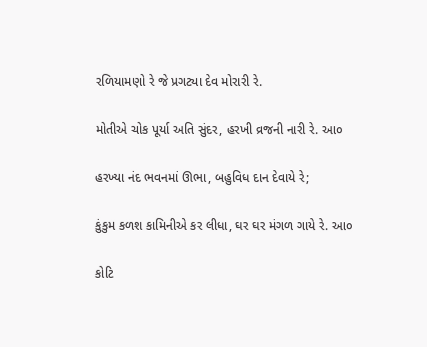રળિયામણો રે જે પ્રગટ્યા દેવ મોરારી રે.

મોતીએ ચોક પૂર્યા અતિ સુંદર, હરખી વ્રજની નારી રે. આ૦

હરખ્યા નંદ ભવનમાં ઊભા, બહુવિધ દાન દેવાયે રે;

કુંકુમ કળશ કામિનીએ કર લીધા, ઘર ઘર મંગળ ગાયે રે. આ૦

કોટિ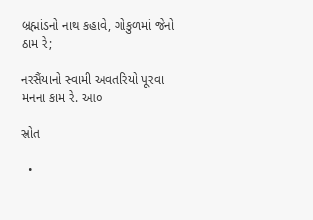બ્રહ્માંડનો નાથ કહાવે, ગોકુળમાં જેનો ઠામ રે;

નરસૈંયાનો સ્વામી અવતરિયો પૂરવા મનના કામ રે. આ૦

સ્રોત

  •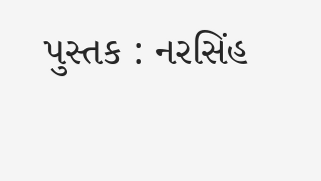પુસ્તક : નરસિંહ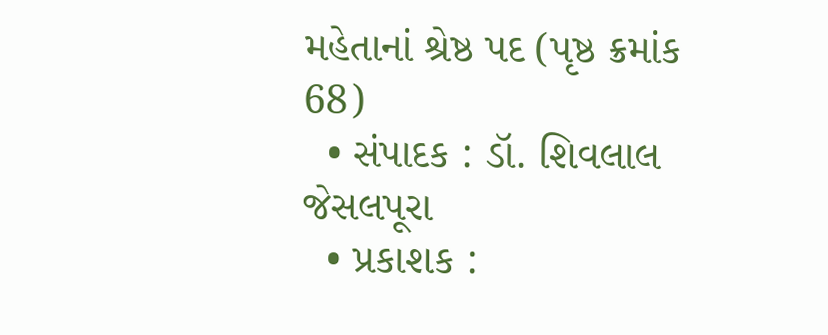મહેતાનાં શ્રેષ્ઠ પદ (પૃષ્ઠ ક્રમાંક 68)
  • સંપાદક : ડૉ. શિવલાલ જેસલપૂરા
  • પ્રકાશક :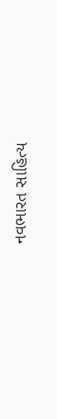નવભારત સાહિત્ય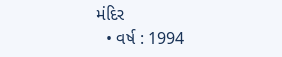મંદિર
  • વર્ષ : 1994